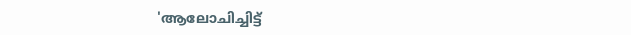'ആലോചിച്ചിട്ട്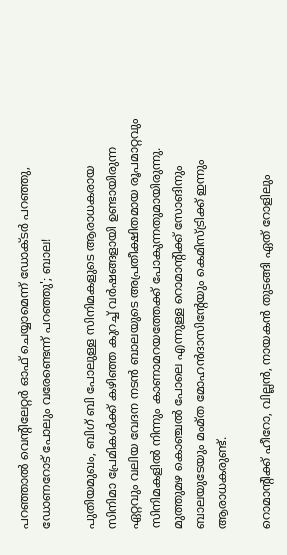പറ‍ഞ്ഞാൽ വെന്റിലേറ്റർ ഓഫ് ചെയ്യാമെന്ന് ഡോക്ടർ പറഞ്ഞു, ഡോണറോട് പോലും വരേണ്ടെന്ന് പറഞ്ഞു'; ബാല!

പുതിയമുഖം, ബിഗ് ബി പോലുള്ള സിനിമകളുടെ ആരാധകരായ സിനിമാ പ്രേമികൾക്ക് കഴിഞ്ഞ കുറച്ച് വർഷങ്ങളായി ഉണ്ടായിരുന്ന ഏറ്റവും വലിയ വേദന നടൻ ബാലയുടെ അപ്രതീക്ഷിതമായ രൂപമാറ്റവും സിനിമകളിൽ നിന്നും കാണാമറയത്തേക്ക് പോകുന്നതുമായിരുന്നു. മുത്തുമഴ കൊഞ്ചൽ പോലെ എന്നുള്ള റൊമാന്റിക്ക് സോങിനും ബാലയുടേയും മംമ്ത മോഹൻദാസിന്റേയും കെമിസ്ട്രിക്ക് ഇന്നും ആരാധകരുണ്ട്.

റൊമാന്റിക്ക് ഹീറോ, വില്ലൻ, നായകൻ തുടങ്ങി ഏത് റോളിലും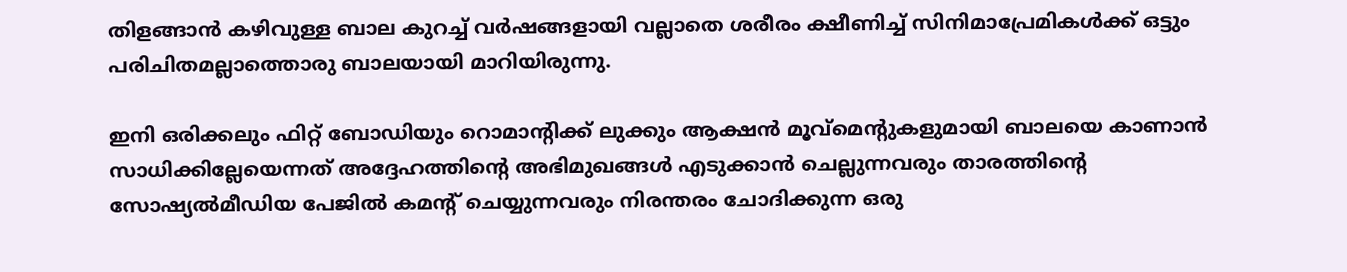തിളങ്ങാൻ കഴിവുള്ള ബാല കുറച്ച് വർഷങ്ങളായി വല്ലാതെ ശരീരം ക്ഷീണിച്ച് സിനിമാപ്രേമികൾക്ക് ഒട്ടും പരിചിതമല്ലാത്തൊരു ബാലയായി മാറിയിരുന്നു.

ഇനി ഒരിക്കലും ഫിറ്റ് ബോഡിയും റൊമാന്റിക്ക് ലുക്കും ആക്ഷൻ മൂവ്മെന്റുകളുമായി ബാലയെ കാണാൻ സാധിക്കില്ലേയെന്നത് അദ്ദേഹത്തിന്റെ അഭിമുഖങ്ങൾ എടുക്കാൻ ചെല്ലുന്നവരും താരത്തിന്റെ സോഷ്യൽമീഡിയ പേജിൽ കമന്റ് ചെയ്യുന്നവരും നിരന്തരം ചോദിക്കുന്ന ഒരു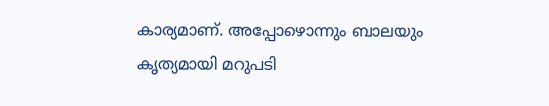കാര്യമാണ്. അപ്പോഴൊന്നും ബാലയും കൃത്യമായി മറുപടി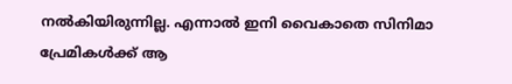നൽകിയിരുന്നില്ല. എന്നാൽ ഇനി വൈകാതെ സിനിമാ പ്രേമികൾക്ക് ആ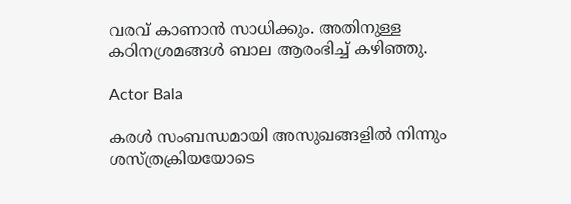വരവ് കാണാൻ‌ സാധിക്കും. അതിനുള്ള കഠിനശ്രമങ്ങൾ ബാല ആരംഭിച്ച് കഴിഞ്ഞു.

Actor Bala

കരൾ സംബന്ധമായി അസുഖങ്ങളിൽ നിന്നും ശസ്ത്രക്രിയയോടെ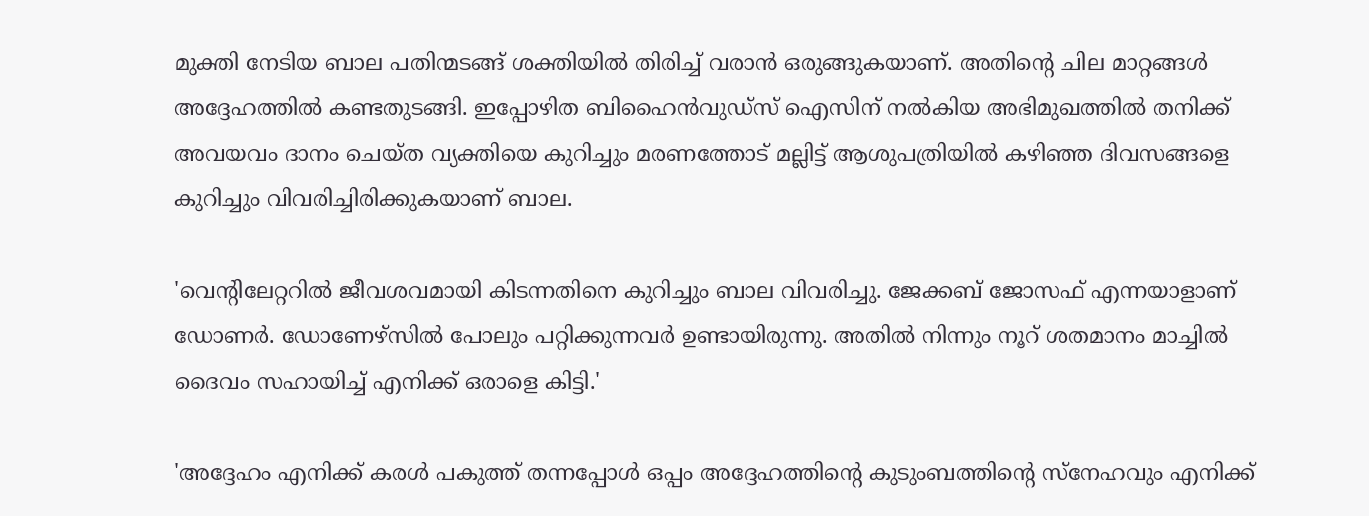മുക്തി നേടിയ ബാല പതിന്മടങ്ങ് ശക്തിയിൽ തിരിച്ച് വരാൻ ഒരുങ്ങുകയാണ്. അതിന്റെ ചില മാറ്റങ്ങൾ അദ്ദേഹത്തിൽ‌ കണ്ടതുടങ്ങി. ഇപ്പോഴിത ബിഹൈൻവുഡ്സ് ഐസിന് നൽകിയ അഭിമുഖത്തിൽ തനിക്ക് അവയവം ദാനം ചെയ്ത വ്യക്തിയെ കുറിച്ചും മരണത്തോട് മല്ലിട്ട് ആശുപത്രിയിൽ‌ കഴിഞ്ഞ ദിവസങ്ങളെ കുറിച്ചും വിവരിച്ചിരിക്കുകയാണ് ബാല.

'വെന്റിലേറ്ററിൽ ജീവശവമായി കിടന്നതിനെ കുറിച്ചും ബാല വിവരിച്ചു. ജേക്കബ് ജോസഫ് എന്നയാളാണ് ഡോണർ. ഡോണേഴ്സിൽ പോലും പറ്റിക്കുന്നവർ ഉണ്ടായിരുന്നു. അതിൽ നിന്നും നൂറ് ശതമാനം മാച്ചിൽ ദൈവം സഹായിച്ച് എനിക്ക് ഒരാളെ കിട്ടി.'

'അദ്ദേഹം എനിക്ക് കരൾ പകുത്ത് തന്നപ്പോൾ ഒപ്പം അദ്ദേഹത്തിന്റെ കുടുംബത്തിന്റെ സ്നേഹവും എനിക്ക്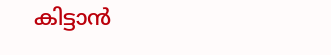കിട്ടാൻ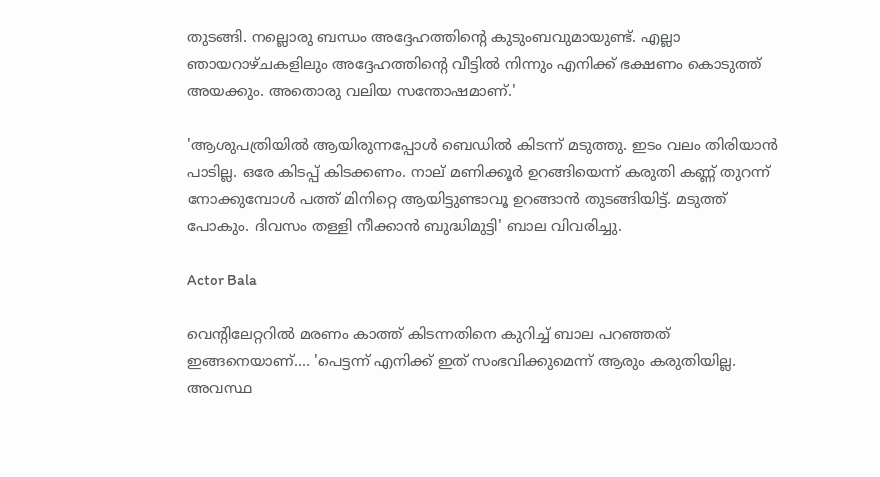തുടങ്ങി. നല്ലൊരു ബന്ധം അദ്ദേഹത്തിന്റെ കുടുംബവുമായുണ്ട്. എല്ലാ ഞായറാഴ്ചകളിലും അദ്ദേഹത്തിന്റെ വീട്ടിൽ നിന്നും എനിക്ക് ഭക്ഷണം കൊടുത്ത് അയക്കും. അതൊരു വലിയ സന്തോഷമാണ്.'

'ആശുപത്രിയിൽ ആയിരുന്നപ്പോൾ ബെഡിൽ കിടന്ന് മടുത്തു. ഇടം വലം തിരിയാൻ പാടില്ല. ഒരേ കിടപ്പ് കിടക്കണം. നാല് മണിക്കൂർ ഉറങ്ങിയെന്ന് കരുതി കണ്ണ് തുറന്ന് നോക്കുമ്പോൾ പത്ത് മിനിറ്റെ ആയി‌ട്ടുണ്ടാവൂ ഉറങ്ങാൻ തുടങ്ങിയിട്ട്. മടുത്ത് പോകും. ദിവസം തള്ളി നീക്കാൻ ബുദ്ധിമുട്ടി' ബാല വിവരിച്ചു.

Actor Bala

വെന്റിലേറ്ററിൽ മരണം കാത്ത് കിടന്നതിനെ കുറിച്ച് ബാല പറഞ്ഞത് ഇങ്ങനെയാണ്.... 'പെട്ടന്ന് എനിക്ക് ഇത് സംഭവിക്കുമെന്ന് ആരും കരുതിയില്ല. അവസ്ഥ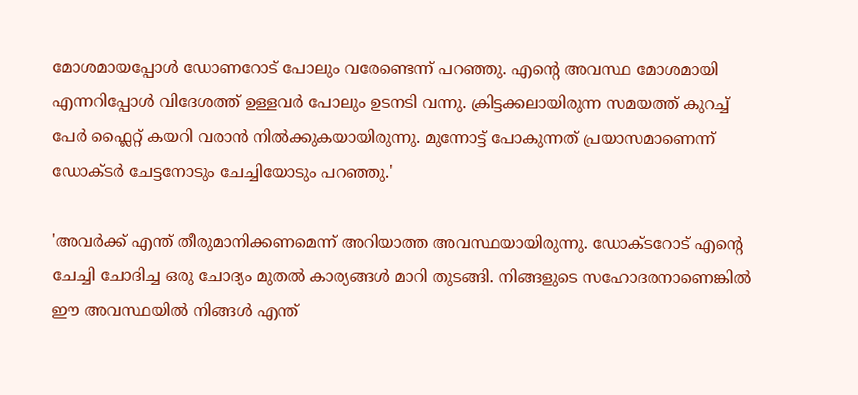മോശമായപ്പോൾ ഡോണറോട് പോലും വരേണ്ടെന്ന് പറഞ്ഞു. എന്റെ അവസ്ഥ മോശമായി എന്നറിപ്പോൾ വിദേശത്ത് ഉള്ളവർ പോലും ഉടനടി വന്നു. ക്രിട്ടക്കലായിരുന്ന സമയത്ത് കുറച്ച് പേർ ഫ്ലൈറ്റ് കയറി വരാൻ നിൽക്കുകയായിരുന്നു. മുന്നോട്ട് പോകുന്നത് പ്രയാസമാണെന്ന് ഡോക്ടർ ചേട്ടനോടും ചേച്ചിയോടും പറഞ്ഞു.'

'അവർക്ക് എന്ത് തീരുമാനിക്കണമെന്ന് അറിയാത്ത അവസ്ഥയായിരുന്നു. ഡോക്ടറോട് എന്റെ ചേച്ചി ചോദിച്ച ഒരു ചോദ്യം മുതൽ കാര്യങ്ങൾ മാറി തുടങ്ങി. നിങ്ങളുടെ സഹോദരനാണെങ്കിൽ ഈ അവസ്ഥയിൽ നിങ്ങൾ എന്ത്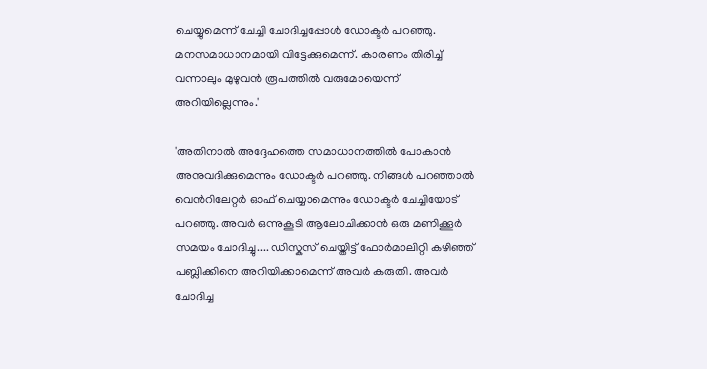ചെയ്യുമെന്ന് ചേച്ചി ചോദിച്ചപ്പോൾ ഡോക്ടർ പറഞ്ഞു. മനസമാധാനമായി വിട്ടേക്കുമെന്ന്. കാരണം തിരിച്ച് വന്നാലും മുഴുവൻ രൂപത്തിൽ വരുമോയെന്ന് അറിയില്ലെന്നും.'

'അതിനാൽ അദ്ദേഹത്തെ സമാധാനത്തിൽ പോകാൻ അനുവദിക്കുമെന്നും ഡോക്ടർ പറഞ്ഞു. നിങ്ങൾ പറ‍ഞ്ഞാൽ വെൻ‌റിലേറ്റർ ഓഫ് ചെയ്യാമെന്നും ഡോക്ടർ ചേച്ചിയോട് പറഞ്ഞു. അവർ ഒന്നുകൂടി ആലോചിക്കാൻ ഒരു മണിക്കൂർ സമയം ചോദിച്ചു.... ഡിസ്കസ് ചെയ്തിട്ട് ഫോർമാലിറ്റി കഴിഞ്ഞ് പബ്ലിക്കിനെ അറിയിക്കാമെന്ന് അവർ കരുതി. അവർ ചോദിച്ച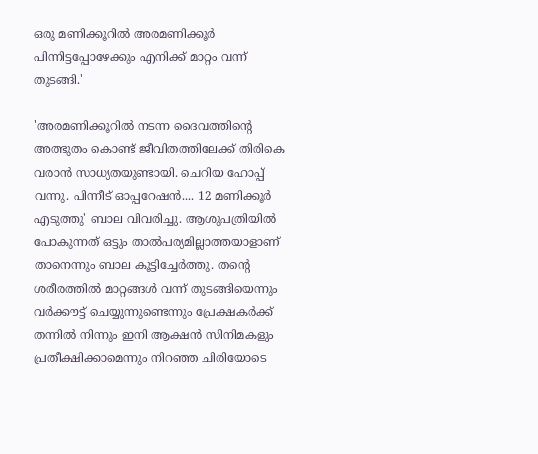ഒരു മണിക്കൂറിൽ അരമണിക്കൂർ പിന്നിട്ടപ്പോഴേക്കും എനിക്ക് മാറ്റം വന്ന് തുടങ്ങി.'

'അരമണിക്കൂറിൽ നടന്ന ദൈവത്തിന്റെ അത്ഭുതം കൊണ്ട് ജീവിതത്തിലേക്ക് തിരികെ വരാൻ സാധ്യതയുണ്ടായി. ചെറിയ ഹോപ്പ് വന്നു. പിന്നീട് ഓപ്പറേഷൻ.... 12 മണിക്കൂർ എടുത്തു' ബാല വിവരിച്ചു. ആശുപത്രിയിൽ പോകുന്നത് ഒട്ടും താൽപര്യമില്ലാത്തയാളാണ് താനെന്നും ബാല കൂട്ടിച്ചേർത്തു. തന്റെ ശരീരത്തിൽ മാറ്റങ്ങൾ വന്ന് തുടങ്ങിയെന്നും വർക്കൗട്ട് ചെയ്യുന്നുണ്ടെന്നും പ്രേക്ഷകർക്ക് തന്നിൽ നിന്നും ഇനി ആക്ഷൻ സിനിമകളും പ്രതീക്ഷിക്കാമെന്നും നിറഞ്ഞ ചിരിയോടെ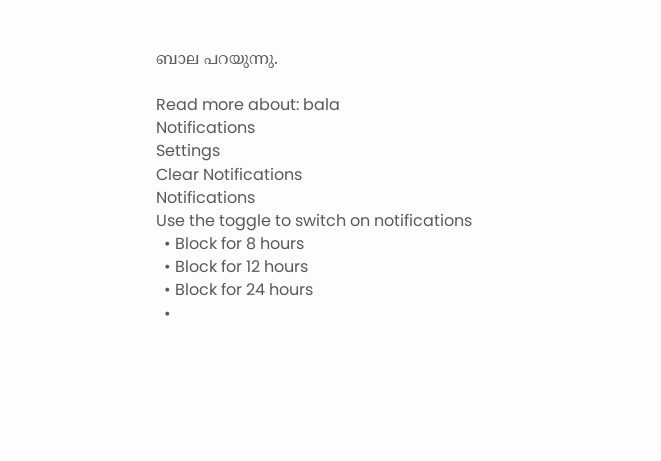ബാല പറയുന്നു.

Read more about: bala
Notifications
Settings
Clear Notifications
Notifications
Use the toggle to switch on notifications
  • Block for 8 hours
  • Block for 12 hours
  • Block for 24 hours
  •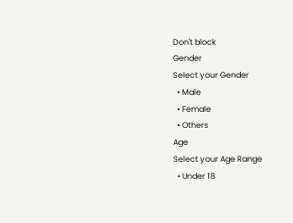Don't block
Gender
Select your Gender
  • Male
  • Female
  • Others
Age
Select your Age Range
  • Under 18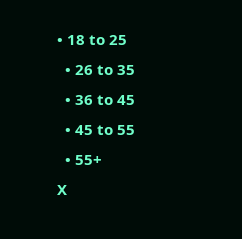• 18 to 25
  • 26 to 35
  • 36 to 45
  • 45 to 55
  • 55+
X